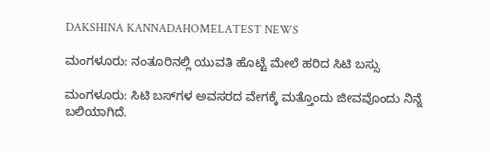DAKSHINA KANNADAHOMELATEST NEWS

ಮಂಗಳೂರು: ನಂತೂರಿನಲ್ಲಿ ಯುವತಿ ಹೊಟ್ಟೆ ಮೇಲೆ ಹರಿದ ಸಿಟಿ ಬಸ್ಸು

ಮಂಗಳೂರು: ಸಿಟಿ ಬಸ್‌ಗಳ ಅವಸರದ ವೇಗಕ್ಕೆ ಮತ್ತೊಂದು ಜೀವವೊಂದು ನಿನ್ನೆ ಬಲಿಯಾಗಿದೆ.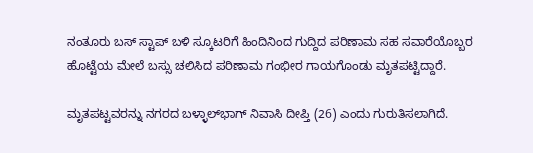ನಂತೂರು ಬಸ್ ಸ್ಟಾಪ್ ಬಳಿ ಸ್ಕೂಟರಿಗೆ ಹಿಂದಿನಿಂದ ಗುದ್ದಿದ ಪರಿಣಾಮ ಸಹ ಸವಾರೆಯೊಬ್ಬರ ಹೊಟ್ಟೆಯ ಮೇಲೆ ಬಸ್ಸು ಚಲಿಸಿದ ಪರಿಣಾಮ ಗಂಭೀರ ಗಾಯಗೊಂಡು ಮೃತಪಟ್ಟಿದ್ದಾರೆ.

ಮೃತಪಟ್ಟವರನ್ನು ನಗರದ ಬಳ್ಳಾಲ್‌ಭಾಗ್‌ ನಿವಾಸಿ ದೀಪ್ತಿ (26) ಎಂದು ಗುರುತಿಸಲಾಗಿದೆ.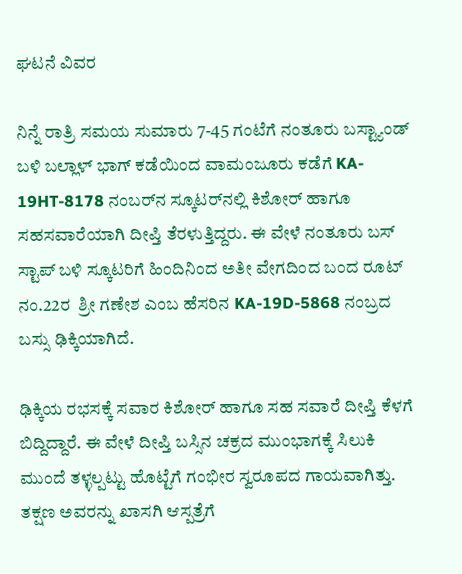ಘಟನೆ ವಿವರ

ನಿನ್ನೆ ರಾತ್ರಿ ಸಮಯ ಸುಮಾರು 7-45 ಗಂಟೆಗೆ ನಂತೂರು ಬಸ್ಟ್ಯಾಂಡ್ ಬಳಿ ಬಲ್ಲಾಳ್ ಭಾಗ್ ಕಡೆಯಿಂದ ವಾಮಂಜೂರು ಕಡೆಗೆ KA- 19HT-8178 ನಂಬರ್‌ನ ಸ್ಕೂಟರ್‌ನಲ್ಲಿ ಕಿಶೋರ್ ಹಾಗೂ ಸಹಸವಾರೆಯಾಗಿ ದೀಪ್ತಿ ತೆರಳುತ್ತಿದ್ದರು. ಈ ವೇಳೆ ನಂತೂರು ಬಸ್ ಸ್ಟಾಪ್ ಬಳಿ ಸ್ಕೂಟರಿಗೆ ಹಿಂದಿನಿಂದ ಅತೀ ವೇಗದಿಂದ ಬಂದ ರೂಟ್‌ ನಂ.22ರ  ಶ್ರೀ ಗಣೇಶ ಎಂಬ ಹೆಸರಿನ KA-19D-5868 ನಂಬ್ರದ ಬಸ್ಸು ಢಿಕ್ಕಿಯಾಗಿದೆ.

ಢಿಕ್ಕಿಯ ರಭಸಕ್ಕೆ ಸವಾರ ಕಿಶೋರ್‌ ಹಾಗೂ ಸಹ ಸವಾರೆ ದೀಪ್ತಿ ಕೆಳಗೆ ಬಿದ್ದಿದ್ದಾರೆ. ಈ ವೇಳೆ ದೀಪ್ತಿ ಬಸ್ಸಿನ ಚಕ್ರದ ಮುಂಭಾಗಕ್ಕೆ ಸಿಲುಕಿ ಮುಂದೆ ತಳ್ಳಲ್ಪಟ್ಟು ಹೊಟ್ಟೆಗೆ ಗಂಭೀರ ಸ್ವರೂಪದ ಗಾಯವಾಗಿತ್ತು. ತಕ್ಷಣ ಅವರನ್ನು ಖಾಸಗಿ ಆಸ್ಪತ್ರೆಗೆ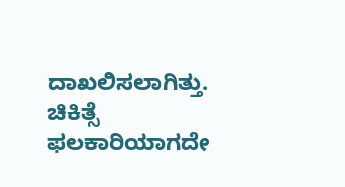ದಾಖಲಿಸಲಾಗಿತ್ತು. ಚಿಕಿತ್ಸೆ ಫಲಕಾರಿಯಾಗದೇ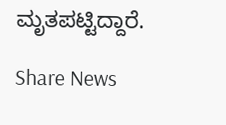ಮೃತಪಟ್ಟಿದ್ದಾರೆ.

Share News